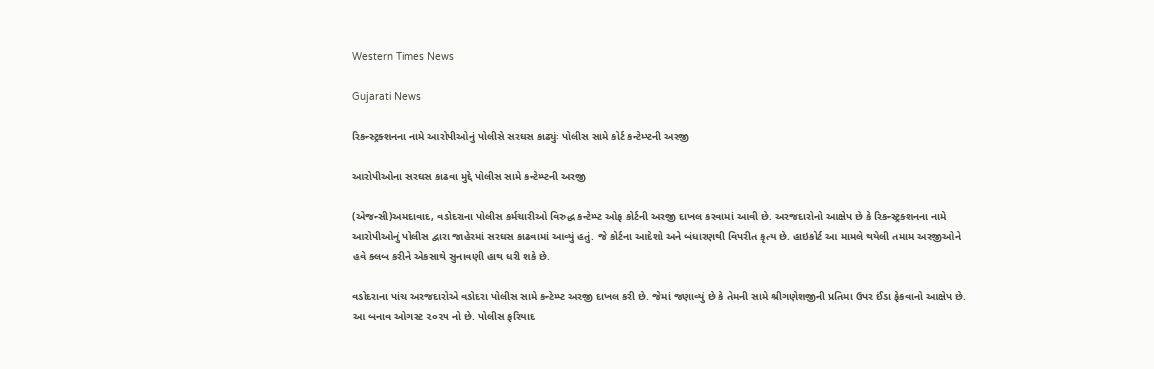Western Times News

Gujarati News

રિકન્સ્ટ્રક્શનના નામે આરોપીઓનું પોલીસે સરઘસ કાઢ્યુંઃ પોલીસ સામે કોર્ટ કન્ટેમ્પ્ટની અરજી

આરોપીઓના સરઘસ કાઢવા મુદ્દે પોલીસ સામે કન્ટેમ્પ્ટની અરજી

(એજન્સી)અમદાવાદ, વડોદરાના પોલીસ કર્મચારીઓ વિરુદ્ધ કન્ટેમ્પ્ટ ઓફ કોર્ટની અરજી દાખલ કરવામાં આવી છે. અરજદારોનો આક્ષેપ છે કે રિકન્સ્ટ્રક્શનના નામે આરોપીઓનું પોલીસ દ્વારા જાહેરમાં સરઘસ કાઢવામાં આવ્યું હતું. જે કોર્ટના આદેશો અને બંધારણથી વિપરીત કૃત્ય છે. હાઇકોર્ટ આ મામલે થયેલી તમામ અરજીઓને હવે ક્લબ કરીને એકસાથે સુનાવણી હાથ ધરી શકે છે.

વડોદરાના પાંચ અરજદારોએ વડોદરા પોલીસ સામે કન્ટેમ્પ્ટ અરજી દાખલ કરી છે. જેમાં જણાવ્યું છે કે તેમની સામે શ્રીગણેશજીની પ્રતિમા ઉપર ઈંડા ફેકવાનો આક્ષેપ છે. આ બનાવ ઓગસ્ટ ૨૦૨૫ નો છે. પોલીસ ફરિયાદ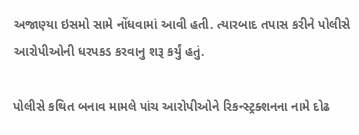અજાણ્યા ઇસમો સામે નોંધવામાં આવી હતી. ત્યારબાદ તપાસ કરીને પોલીસે આરોપીઓની ધરપકડ કરવાનુ શરૂ કર્યું હતું.

પોલીસે કથિત બનાવ મામલે પાંચ આરોપીઓને રિકન્સ્ટ્રક્શનના નામે દોઢ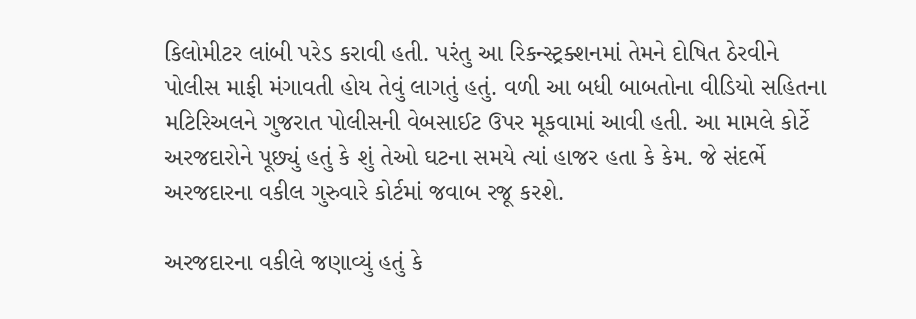કિલોમીટર લાંબી પરેડ કરાવી હતી. પરંતુ આ રિકન્સ્ટ્રક્શનમાં તેમને દોષિત ઠેરવીને પોલીસ માફી મંગાવતી હોય તેવું લાગતું હતું. વળી આ બધી બાબતોના વીડિયો સહિતના મટિરિઅલને ગુજરાત પોલીસની વેબસાઈટ ઉપર મૂકવામાં આવી હતી. આ મામલે કોર્ટે અરજદારોને પૂછ્યું હતું કે શું તેઓ ઘટના સમયે ત્યાં હાજર હતા કે કેમ. જે સંદર્ભે અરજદારના વકીલ ગુરુવારે કોર્ટમાં જવાબ રજૂ કરશે.

અરજદારના વકીલે જણાવ્યું હતું કે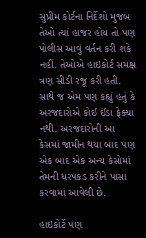સુપ્રીમ કોર્ટના નિર્દેશો મુજબ તેઓ ત્યાં હાજર હોય તો પણ પોલીસ આવું વર્તન કરી શકે નહીં. તેઓએ હાઇકોર્ટ સમક્ષ ત્રણ સીડી રજૂ કરી હતી. સાથે જ એમ પણ કહ્યું હતું કે અરજદારોએ કોઈ ઈંડા ફેક્યા નથી. અરજદારોની આ કેસમાં જામીન થયા બાદ પણ એક બાદ એક અન્ય કેસોમાં તેમની ધરપકડ કરીને પાસા કરવામાં આવેલી છે.

હાઇકોર્ટે પણ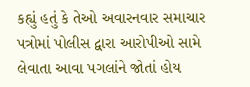કહ્યું હતું કે તેઓ અવારનવાર સમાચાર પત્રોમાં પોલીસ દ્વારા આરોપીઓ સામે લેવાતા આવા પગલાંને જોતાં હોય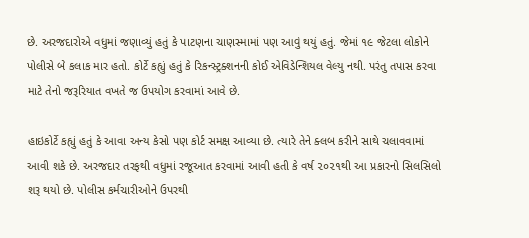છે. અરજદારોએ વધુમાં જણાવ્યું હતું કે પાટણના ચાણસ્મામાં પણ આવું થયું હતું. જેમાં ૧૯ જેટલા લોકોને પોલીસે બે કલાક માર હતો. કોર્ટે કહ્યું હતું કે રિકન્સ્ટ્રક્શનની કોઈ એવિડેન્શિયલ વેલ્યુ નથી. પરંતુ તપાસ કરવા માટે તેનો જરૂરિયાત વખતે જ ઉપયોગ કરવામાં આવે છે.

હાઇકોર્ટે કહ્યું હતું કે આવા અન્ય કેસો પણ કોર્ટ સમક્ષ આવ્યા છે. ત્યારે તેને ક્લબ કરીને સાથે ચલાવવામાં આવી શકે છે. અરજદાર તરફથી વધુમાં રજૂઆત કરવામાં આવી હતી કે વર્ષ ૨૦૨૧થી આ પ્રકારનો સિલસિલો શરૂ થયો છે. પોલીસ કર્મચારીઓને ઉપરથી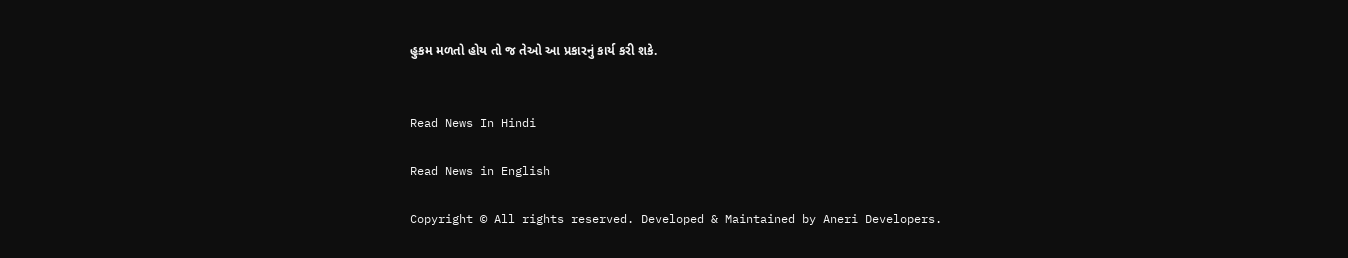હુકમ મળતો હોય તો જ તેઓ આ પ્રકારનું કાર્ય કરી શકે.


Read News In Hindi

Read News in English

Copyright © All rights reserved. Developed & Maintained by Aneri Developers.